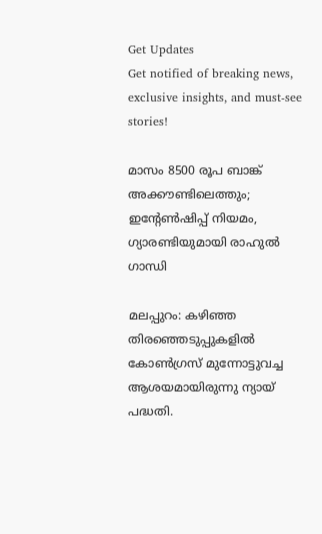Get Updates
Get notified of breaking news, exclusive insights, and must-see stories!

മാസം 8500 രൂപ ബാങ്ക് അക്കൗണ്ടിലെത്തും; ഇന്റേണ്‍ഷിപ്പ് നിയമം, ഗ്യാരണ്ടിയുമായി രാഹുല്‍ ഗാന്ധി

മലപ്പുറം: കഴിഞ്ഞ തിരഞ്ഞെടുപ്പുകളില്‍ കോണ്‍ഗ്രസ് മുന്നോട്ടുവച്ച ആശയമായിരുന്നു ന്യായ് പദ്ധതി.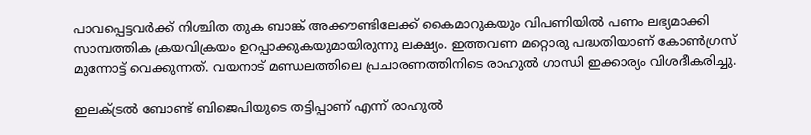പാവപ്പെട്ടവര്‍ക്ക് നിശ്ചിത തുക ബാങ്ക് അക്കൗണ്ടിലേക്ക് കൈമാറുകയും വിപണിയില്‍ പണം ലഭ്യമാക്കി സാമ്പത്തിക ക്രയവിക്രയം ഉറപ്പാക്കുകയുമായിരുന്നു ലക്ഷ്യം. ഇത്തവണ മറ്റൊരു പദ്ധതിയാണ് കോണ്‍ഗ്രസ് മുന്നോട്ട് വെക്കുന്നത്. വയനാട് മണ്ഡലത്തിലെ പ്രചാരണത്തിനിടെ രാഹുല്‍ ഗാന്ധി ഇക്കാര്യം വിശദീകരിച്ചു.

ഇലക്ട്രല്‍ ബോണ്ട് ബിജെപിയുടെ തട്ടിപ്പാണ് എന്ന് രാഹുല്‍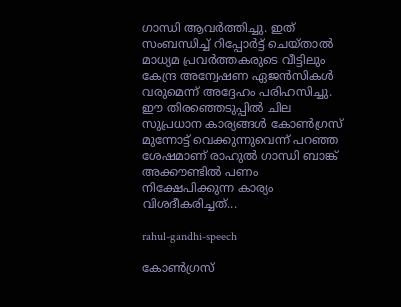ഗാന്ധി ആവര്‍ത്തിച്ചു. ഇത് സംബന്ധിച്ച് റിപ്പോര്‍ട്ട് ചെയ്താല്‍ മാധ്യമ പ്രവര്‍ത്തകരുടെ വീട്ടിലും കേന്ദ്ര അന്വേഷണ ഏജന്‍സികള്‍ വരുമെന്ന് അദ്ദേഹം പരിഹസിച്ചു. ഈ തിരഞ്ഞെടുപ്പില്‍ ചില സുപ്രധാന കാര്യങ്ങള്‍ കോണ്‍ഗ്രസ് മുന്നോട്ട് വെക്കുന്നുവെന്ന് പറഞ്ഞ ശേഷമാണ് രാഹുല്‍ ഗാന്ധി ബാങ്ക് അക്കൗണ്ടില്‍ പണം നിക്ഷേപിക്കുന്ന കാര്യം വിശദീകരിച്ചത്...

rahul-gandhi-speech

കോണ്‍ഗ്രസ്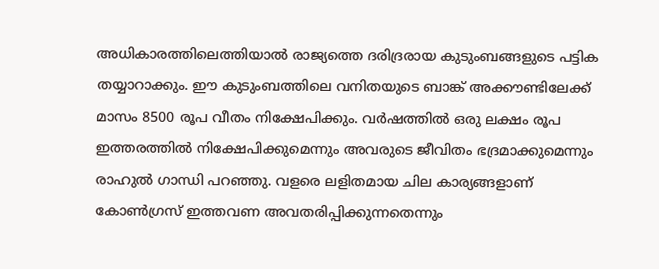അധികാരത്തിലെത്തിയാല്‍ രാജ്യത്തെ ദരിദ്രരായ കുടുംബങ്ങളുടെ പട്ടിക തയ്യാറാക്കും. ഈ കുടുംബത്തിലെ വനിതയുടെ ബാങ്ക് അക്കൗണ്ടിലേക്ക് മാസം 8500 രൂപ വീതം നിക്ഷേപിക്കും. വര്‍ഷത്തില്‍ ഒരു ലക്ഷം രൂപ ഇത്തരത്തില്‍ നിക്ഷേപിക്കുമെന്നും അവരുടെ ജീവിതം ഭദ്രമാക്കുമെന്നും രാഹുല്‍ ഗാന്ധി പറഞ്ഞു. വളരെ ലളിതമായ ചില കാര്യങ്ങളാണ് കോണ്‍ഗ്രസ് ഇത്തവണ അവതരിപ്പിക്കുന്നതെന്നും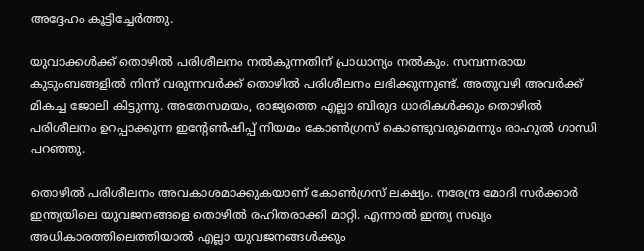അദ്ദേഹം കൂട്ടിച്ചേര്‍ത്തു.

യുവാക്കള്‍ക്ക് തൊഴില്‍ പരിശീലനം നല്‍കുന്നതിന് പ്രാധാന്യം നല്‍കും. സമ്പന്നരായ കുടുംബങ്ങളില്‍ നിന്ന് വരുന്നവര്‍ക്ക് തൊഴില്‍ പരിശീലനം ലഭിക്കുന്നുണ്ട്. അതുവഴി അവര്‍ക്ക് മികച്ച ജോലി കിട്ടുന്നു. അതേസമയം, രാജ്യത്തെ എല്ലാ ബിരുദ ധാരികള്‍ക്കും തൊഴില്‍ പരിശീലനം ഉറപ്പാക്കുന്ന ഇന്റേണ്‍ഷിപ്പ് നിയമം കോണ്‍ഗ്രസ് കൊണ്ടുവരുമെന്നും രാഹുല്‍ ഗാന്ധി പറഞ്ഞു.

തൊഴില്‍ പരിശീലനം അവകാശമാക്കുകയാണ് കോണ്‍ഗ്രസ് ലക്ഷ്യം. നരേന്ദ്ര മോദി സര്‍ക്കാര്‍ ഇന്ത്യയിലെ യുവജനങ്ങളെ തൊഴില്‍ രഹിതരാക്കി മാറ്റി. എന്നാല്‍ ഇന്ത്യ സഖ്യം അധികാരത്തിലെത്തിയാല്‍ എല്ലാ യുവജനങ്ങള്‍ക്കും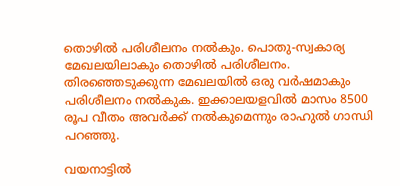തൊഴില്‍ പരിശീലനം നല്‍കും. പൊതു-സ്വകാര്യ മേഖലയിലാകും തൊഴില്‍ പരിശീലനം. തിരഞ്ഞെടുക്കുന്ന മേഖലയില്‍ ഒരു വര്‍ഷമാകും പരിശീലനം നല്‍കുക. ഇക്കാലയളവില്‍ മാസം 8500 രൂപ വീതം അവര്‍ക്ക് നല്‍കുമെന്നും രാഹുല്‍ ഗാന്ധി പറഞ്ഞു.

വയനാട്ടില്‍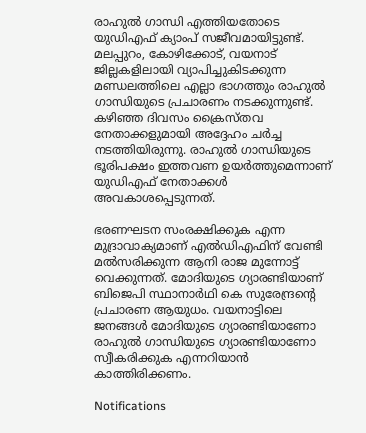രാഹുല്‍ ഗാന്ധി എത്തിയതോടെ യുഡിഎഫ് ക്യാംപ് സജീവമായിട്ടുണ്ട്. മലപ്പുറം, കോഴിക്കോട്, വയനാട് ജില്ലകളിലായി വ്യാപിച്ചുകിടക്കുന്ന മണ്ഡലത്തിലെ എല്ലാ ഭാഗത്തും രാഹുല്‍ ഗാന്ധിയുടെ പ്രചാരണം നടക്കുന്നുണ്ട്. കഴിഞ്ഞ ദിവസം ക്രൈസ്തവ നേതാക്കളുമായി അദ്ദേഹം ചര്‍ച്ച നടത്തിയിരുന്നു. രാഹുല്‍ ഗാന്ധിയുടെ ഭൂരിപക്ഷം ഇത്തവണ ഉയര്‍ത്തുമെന്നാണ് യുഡിഎഫ് നേതാക്കള്‍ അവകാശപ്പെടുന്നത്.

ഭരണഘടന സംരക്ഷിക്കുക എന്ന മുദ്രാവാക്യമാണ് എല്‍ഡിഎഫിന് വേണ്ടി മല്‍സരിക്കുന്ന ആനി രാജ മുന്നോട്ട് വെക്കുന്നത്. മോദിയുടെ ഗ്യാരണ്ടിയാണ് ബിജെപി സ്ഥാനാര്‍ഥി കെ സുരേന്ദ്രന്റെ പ്രചാരണ ആയുധം. വയനാട്ടിലെ ജനങ്ങള്‍ മോദിയുടെ ഗ്യാരണ്ടിയാണോ രാഹുല്‍ ഗാന്ധിയുടെ ഗ്യാരണ്ടിയാണോ സ്വീകരിക്കുക എന്നറിയാന്‍ കാത്തിരിക്കണം.

Notifications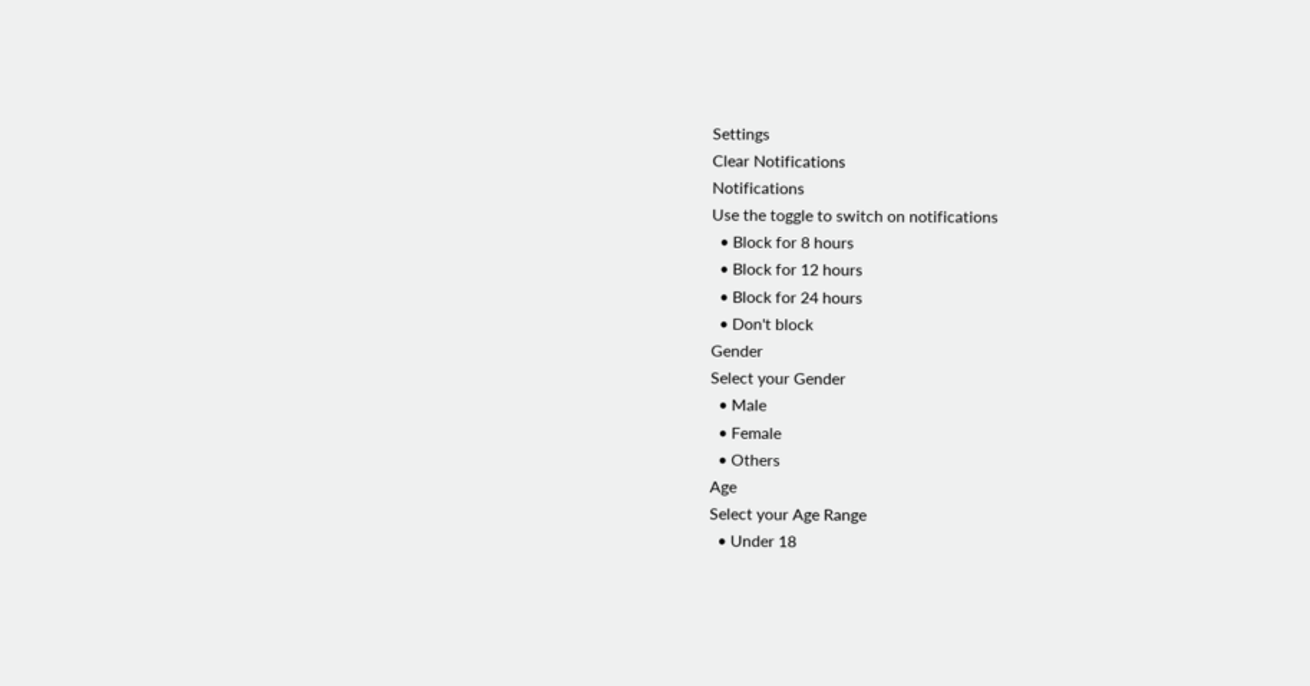Settings
Clear Notifications
Notifications
Use the toggle to switch on notifications
  • Block for 8 hours
  • Block for 12 hours
  • Block for 24 hours
  • Don't block
Gender
Select your Gender
  • Male
  • Female
  • Others
Age
Select your Age Range
  • Under 18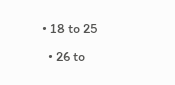• 18 to 25
  • 26 to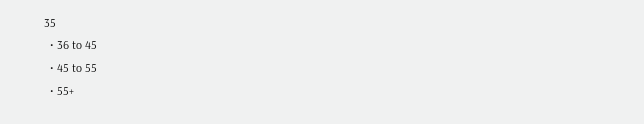35
  • 36 to 45
  • 45 to 55
  • 55+